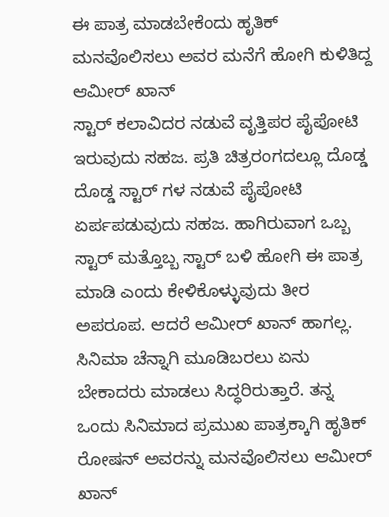ಈ ಪಾತ್ರ ಮಾಡಬೇಕೆಂದು ಹೃತಿಕ್ ಮನವೊಲಿಸಲು ಅವರ ಮನೆಗೆ ಹೋಗಿ ಕುಳಿತಿದ್ದ ಆಮೀರ್ ಖಾನ್
ಸ್ಟಾರ್ ಕಲಾವಿದರ ನಡುವೆ ವೃತ್ತಿಪರ ಪೈಪೋಟಿ ಇರುವುದು ಸಹಜ. ಪ್ರತಿ ಚಿತ್ರರಂಗದಲ್ಲೂ ದೊಡ್ಡ ದೊಡ್ಡ ಸ್ಟಾರ್ ಗಳ ನಡುವೆ ಪೈಪೋಟಿ ಏರ್ಪಪಡುವುದು ಸಹಜ. ಹಾಗಿರುವಾಗ ಒಬ್ಬ ಸ್ಟಾರ್ ಮತ್ತೊಬ್ಬ ಸ್ಟಾರ್ ಬಳಿ ಹೋಗಿ ಈ ಪಾತ್ರ ಮಾಡಿ ಎಂದು ಕೇಳಿಕೊಳ್ಳುವುದು ತೀರ ಅಪರೂಪ. ಆದರೆ ಆಮೀರ್ ಖಾನ್ ಹಾಗಲ್ಲ. ಸಿನಿಮಾ ಚೆನ್ನಾಗಿ ಮೂಡಿಬರಲು ಏನು ಬೇಕಾದರು ಮಾಡಲು ಸಿದ್ಧರಿರುತ್ತಾರೆ. ತನ್ನ ಒಂದು ಸಿನಿಮಾದ ಪ್ರಮುಖ ಪಾತ್ರಕ್ಕಾಗಿ ಹೃತಿಕ್ ರೋಷನ್ ಅವರನ್ನು ಮನವೊಲಿಸಲು ಆಮೀರ್ ಖಾನ್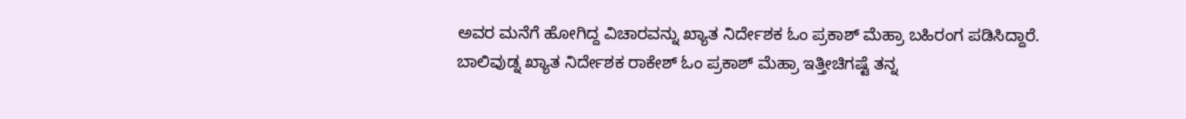ಅವರ ಮನೆಗೆ ಹೋಗಿದ್ದ ವಿಚಾರವನ್ನು ಖ್ಯಾತ ನಿರ್ದೇಶಕ ಓಂ ಪ್ರಕಾಶ್ ಮೆಹ್ರಾ ಬಹಿರಂಗ ಪಡಿಸಿದ್ದಾರೆ.
ಬಾಲಿವುಡ್ನ ಖ್ಯಾತ ನಿರ್ದೇಶಕ ರಾಕೇಶ್ ಓಂ ಪ್ರಕಾಶ್ ಮೆಹ್ರಾ ಇತ್ತೀಚಿಗಷ್ಟೆ ತನ್ನ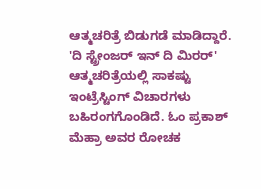ಆತ್ಮಚರಿತ್ರೆ ಬಿಡುಗಡೆ ಮಾಡಿದ್ದಾರೆ. 'ದಿ ಸ್ಟ್ರೇಂಜರ್ ಇನ್ ದಿ ಮಿರರ್' ಆತ್ಮಚರಿತ್ರೆಯಲ್ಲಿ ಸಾಕಷ್ಟು ಇಂಟ್ರೆಸ್ಟಿಂಗ್ ವಿಚಾರಗಳು ಬಹಿರಂಗಗೊಂಡಿದೆ. ಓಂ ಪ್ರಕಾಶ್ ಮೆಹ್ರಾ ಅವರ ರೋಚಕ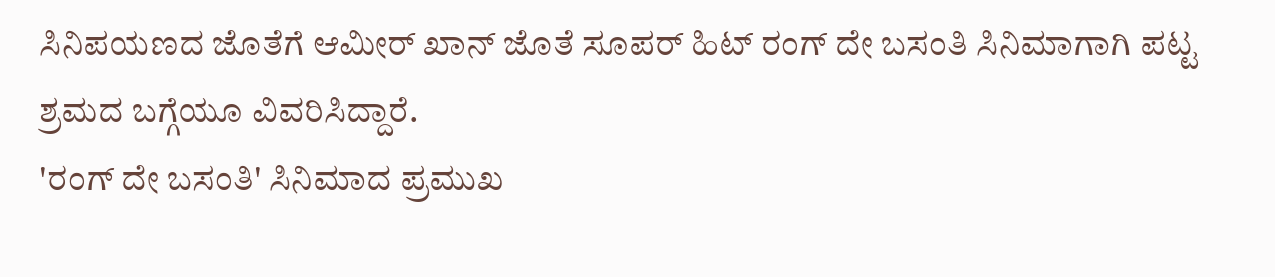ಸಿನಿಪಯಣದ ಜೊತೆಗೆ ಆಮೀರ್ ಖಾನ್ ಜೊತೆ ಸೂಪರ್ ಹಿಟ್ ರಂಗ್ ದೇ ಬಸಂತಿ ಸಿನಿಮಾಗಾಗಿ ಪಟ್ಟ ಶ್ರಮದ ಬಗ್ಗೆಯೂ ವಿವರಿಸಿದ್ದಾರೆ.
'ರಂಗ್ ದೇ ಬಸಂತಿ' ಸಿನಿಮಾದ ಪ್ರಮುಖ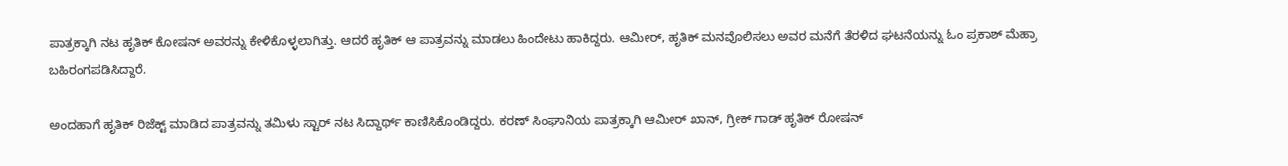ಪಾತ್ರಕ್ಕಾಗಿ ನಟ ಹೃತಿಕ್ ಕೋಷನ್ ಅವರನ್ನು ಕೇಳಿಕೊಳ್ಳಲಾಗಿತ್ತು. ಆದರೆ ಹೃತಿಕ್ ಆ ಪಾತ್ರವನ್ನು ಮಾಡಲು ಹಿಂದೇಟು ಹಾಕಿದ್ದರು. ಆಮೀರ್, ಹೃತಿಕ್ ಮನವೊಲಿಸಲು ಅವರ ಮನೆಗೆ ತೆರಳಿದ ಘಟನೆಯನ್ನು ಓಂ ಪ್ರಕಾಶ್ ಮೆಹ್ರಾ ಬಹಿರಂಗಪಡಿಸಿದ್ದಾರೆ.

ಅಂದಹಾಗೆ ಹೃತಿಕ್ ರಿಜೆಕ್ಟ್ ಮಾಡಿದ ಪಾತ್ರವನ್ನು ತಮಿಳು ಸ್ಟಾರ್ ನಟ ಸಿದ್ದಾರ್ಥ್ ಕಾಣಿಸಿಕೊಂಡಿದ್ದರು. ಕರಣ್ ಸಿಂಘಾನಿಯ ಪಾತ್ರಕ್ಕಾಗಿ ಆಮೀರ್ ಖಾನ್, ಗ್ರೀಕ್ ಗಾಡ್ ಹೃತಿಕ್ ರೋಷನ್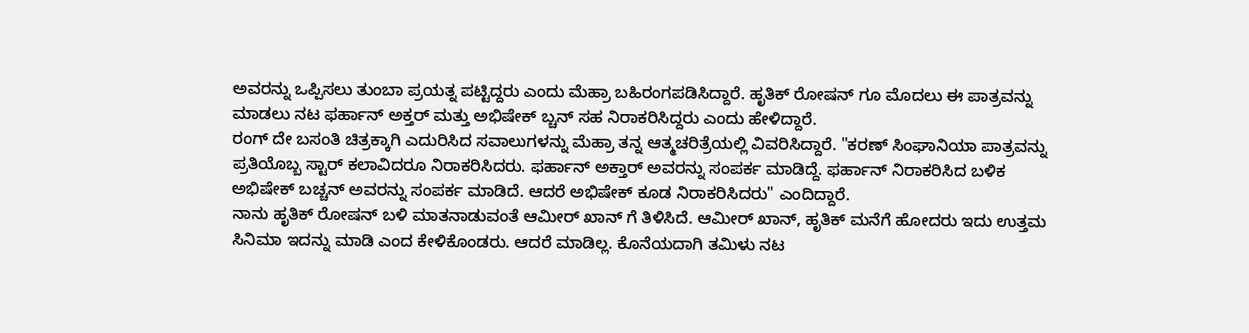ಅವರನ್ನು ಒಪ್ಪಿಸಲು ತುಂಬಾ ಪ್ರಯತ್ನ ಪಟ್ಟಿದ್ದರು ಎಂದು ಮೆಹ್ರಾ ಬಹಿರಂಗಪಡಿಸಿದ್ದಾರೆ. ಹೃತಿಕ್ ರೋಷನ್ ಗೂ ಮೊದಲು ಈ ಪಾತ್ರವನ್ನು ಮಾಡಲು ನಟ ಫರ್ಹಾನ್ ಅಕ್ತರ್ ಮತ್ತು ಅಭಿಷೇಕ್ ಬ್ಚನ್ ಸಹ ನಿರಾಕರಿಸಿದ್ದರು ಎಂದು ಹೇಳಿದ್ದಾರೆ.
ರಂಗ್ ದೇ ಬಸಂತಿ ಚಿತ್ರಕ್ಕಾಗಿ ಎದುರಿಸಿದ ಸವಾಲುಗಳನ್ನು ಮೆಹ್ರಾ ತನ್ನ ಆತ್ಮಚರಿತ್ರೆಯಲ್ಲಿ ವಿವರಿಸಿದ್ದಾರೆ. "ಕರಣ್ ಸಿಂಘಾನಿಯಾ ಪಾತ್ರವನ್ನು ಪ್ರತಿಯೊಬ್ಬ ಸ್ಟಾರ್ ಕಲಾವಿದರೂ ನಿರಾಕರಿಸಿದರು. ಫರ್ಹಾನ್ ಅಕ್ತಾರ್ ಅವರನ್ನು ಸಂಪರ್ಕ ಮಾಡಿದ್ದೆ. ಫರ್ಹಾನ್ ನಿರಾಕರಿಸಿದ ಬಳಿಕ ಅಭಿಷೇಕ್ ಬಚ್ಚನ್ ಅವರನ್ನು ಸಂಪರ್ಕ ಮಾಡಿದೆ. ಆದರೆ ಅಭಿಷೇಕ್ ಕೂಡ ನಿರಾಕರಿಸಿದರು" ಎಂದಿದ್ದಾರೆ.
ನಾನು ಹೃತಿಕ್ ರೋಷನ್ ಬಳಿ ಮಾತನಾಡುವಂತೆ ಆಮೀರ್ ಖಾನ್ ಗೆ ತಿಳಿಸಿದೆ. ಆಮೀರ್ ಖಾನ್, ಹೃತಿಕ್ ಮನೆಗೆ ಹೋದರು ಇದು ಉತ್ತಮ ಸಿನಿಮಾ ಇದನ್ನು ಮಾಡಿ ಎಂದ ಕೇಳಿಕೊಂಡರು. ಆದರೆ ಮಾಡಿಲ್ಲ. ಕೊನೆಯದಾಗಿ ತಮಿಳು ನಟ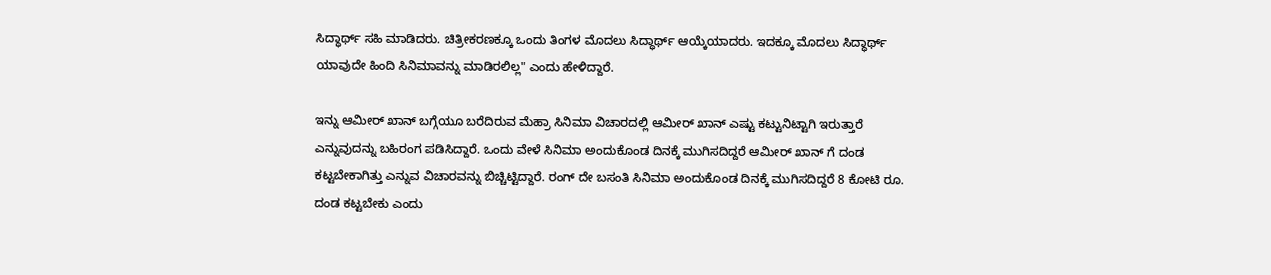ಸಿದ್ಧಾರ್ಥ್ ಸಹಿ ಮಾಡಿದರು. ಚಿತ್ರೀಕರಣಕ್ಕೂ ಒಂದು ತಿಂಗಳ ಮೊದಲು ಸಿದ್ಧಾರ್ಥ್ ಆಯ್ಕೆಯಾದರು. ಇದಕ್ಕೂ ಮೊದಲು ಸಿದ್ಧಾರ್ಥ್ ಯಾವುದೇ ಹಿಂದಿ ಸಿನಿಮಾವನ್ನು ಮಾಡಿರಲಿಲ್ಲ" ಎಂದು ಹೇಳಿದ್ದಾರೆ.

ಇನ್ನು ಆಮೀರ್ ಖಾನ್ ಬಗ್ಗೆಯೂ ಬರೆದಿರುವ ಮೆಹ್ರಾ ಸಿನಿಮಾ ವಿಚಾರದಲ್ಲಿ ಆಮೀರ್ ಖಾನ್ ಎಷ್ಟು ಕಟ್ಟುನಿಟ್ಟಾಗಿ ಇರುತ್ತಾರೆ ಎನ್ನುವುದನ್ನು ಬಹಿರಂಗ ಪಡಿಸಿದ್ದಾರೆ. ಒಂದು ವೇಳೆ ಸಿನಿಮಾ ಅಂದುಕೊಂಡ ದಿನಕ್ಕೆ ಮುಗಿಸದಿದ್ದರೆ ಆಮೀರ್ ಖಾನ್ ಗೆ ದಂಡ ಕಟ್ಟಬೇಕಾಗಿತ್ತು ಎನ್ನುವ ವಿಚಾರವನ್ನು ಬಿಚ್ಚಿಟ್ಟಿದ್ದಾರೆ. ರಂಗ್ ದೇ ಬಸಂತಿ ಸಿನಿಮಾ ಅಂದುಕೊಂಡ ದಿನಕ್ಕೆ ಮುಗಿಸದಿದ್ದರೆ 8 ಕೋಟಿ ರೂ. ದಂಡ ಕಟ್ಟಬೇಕು ಎಂದು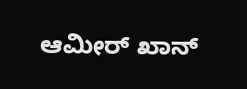ಆಮೀರ್ ಖಾನ್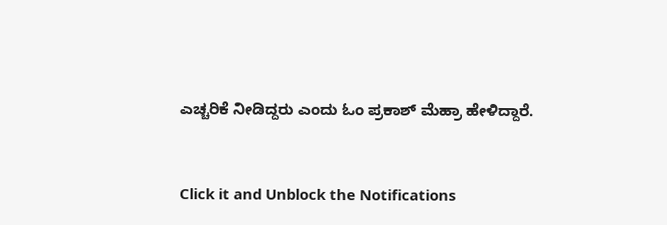ಎಚ್ಚರಿಕೆ ನೀಡಿದ್ದರು ಎಂದು ಓಂ ಪ್ರಕಾಶ್ ಮೆಹ್ರಾ ಹೇಳಿದ್ದಾರೆ.


Click it and Unblock the Notifications